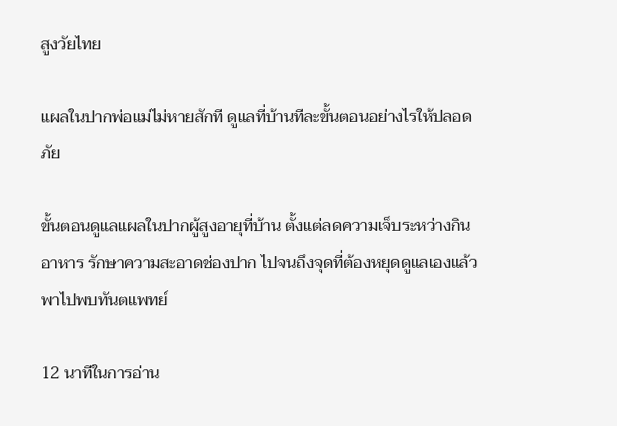สูงวัยไทย

แผลในปากพ่อแม่ไม่หายสักที ดูแลที่บ้านทีละขั้นตอนอย่างไรให้ปลอดภัย

ขั้นตอนดูแลแผลในปากผู้สูงอายุที่บ้าน ตั้งแต่ลดความเจ็บระหว่างกินอาหาร รักษาความสะอาดช่องปาก ไปจนถึงจุดที่ต้องหยุดดูแลเองแล้วพาไปพบทันตแพทย์

12 นาทีในการอ่าน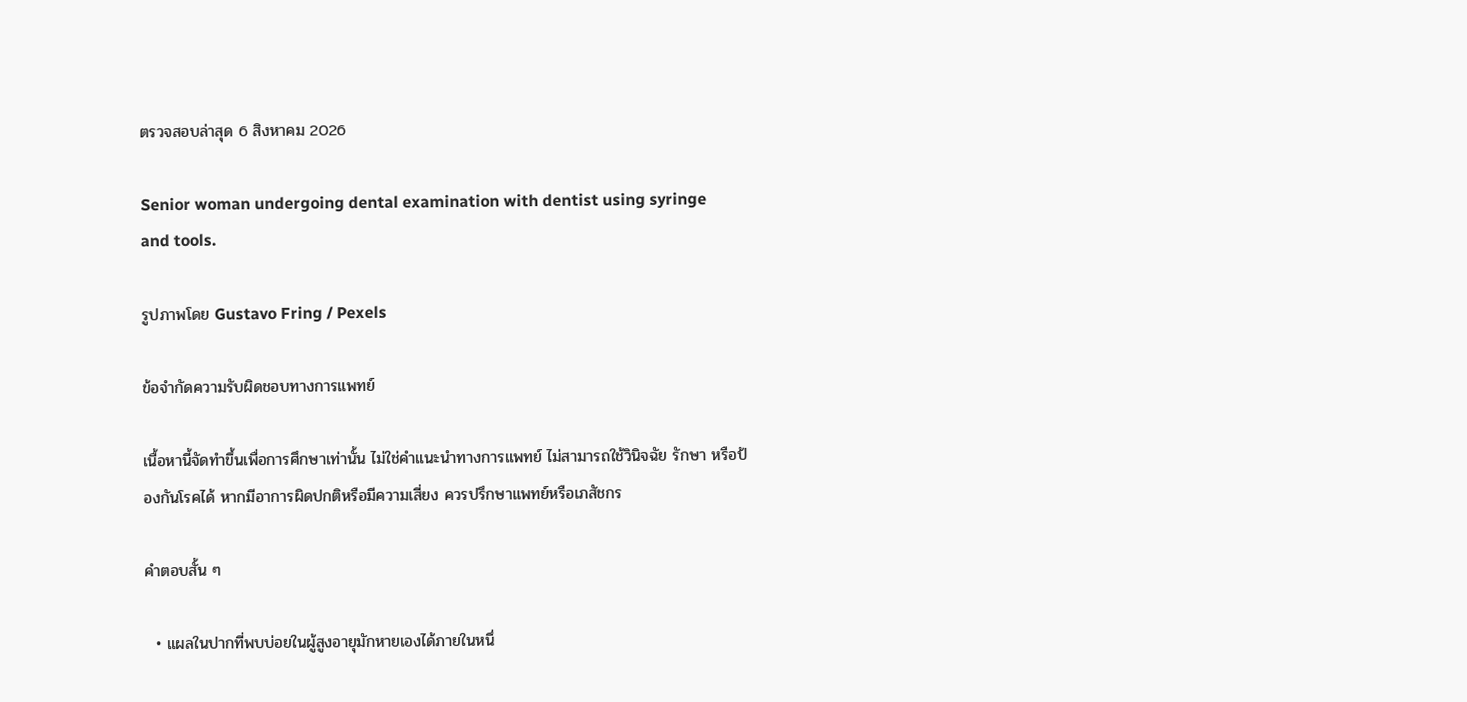ตรวจสอบล่าสุด 6 สิงหาคม 2026

Senior woman undergoing dental examination with dentist using syringe and tools.

รูปภาพโดย Gustavo Fring / Pexels

ข้อจำกัดความรับผิดชอบทางการแพทย์

เนื้อหานี้จัดทำขึ้นเพื่อการศึกษาเท่านั้น ไม่ใช่คำแนะนำทางการแพทย์ ไม่สามารถใช้วินิจฉัย รักษา หรือป้องกันโรคได้ หากมีอาการผิดปกติหรือมีความเสี่ยง ควรปรึกษาแพทย์หรือเภสัชกร

คำตอบสั้น ๆ

  • แผลในปากที่พบบ่อยในผู้สูงอายุมักหายเองได้ภายในหนึ่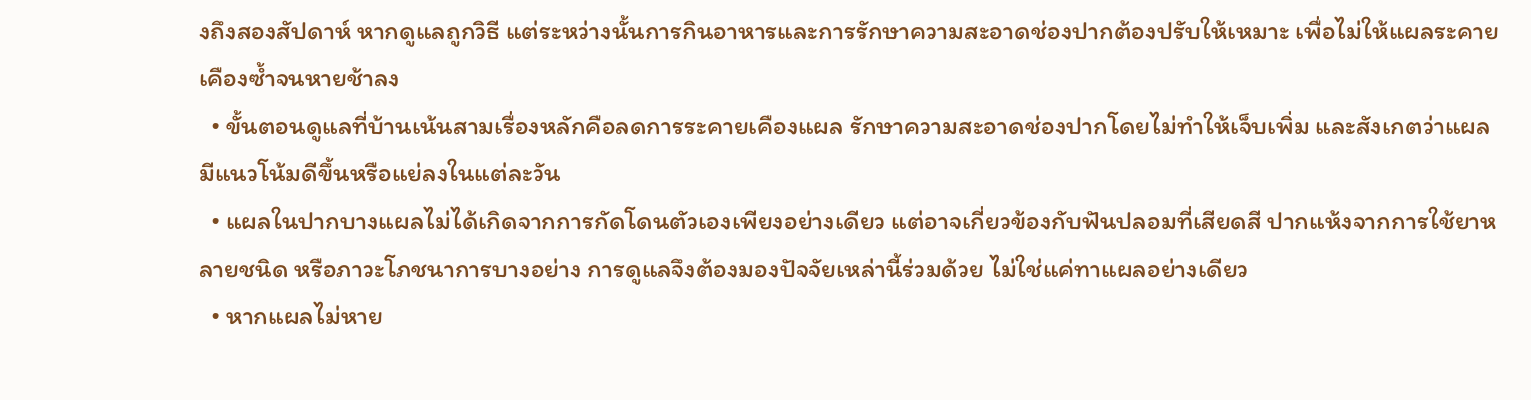งถึงสองสัปดาห์ หากดูแลถูกวิธี แต่ระหว่างนั้นการกินอาหารและการรักษาความสะอาดช่องปากต้องปรับให้เหมาะ เพื่อไม่ให้แผลระคายเคืองซ้ำจนหายช้าลง
  • ขั้นตอนดูแลที่บ้านเน้นสามเรื่องหลักคือลดการระคายเคืองแผล รักษาความสะอาดช่องปากโดยไม่ทำให้เจ็บเพิ่ม และสังเกตว่าแผลมีแนวโน้มดีขึ้นหรือแย่ลงในแต่ละวัน
  • แผลในปากบางแผลไม่ได้เกิดจากการกัดโดนตัวเองเพียงอย่างเดียว แต่อาจเกี่ยวข้องกับฟันปลอมที่เสียดสี ปากแห้งจากการใช้ยาหลายชนิด หรือภาวะโภชนาการบางอย่าง การดูแลจึงต้องมองปัจจัยเหล่านี้ร่วมด้วย ไม่ใช่แค่ทาแผลอย่างเดียว
  • หากแผลไม่หาย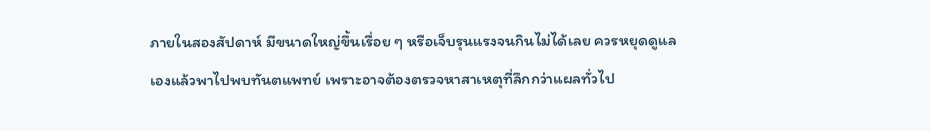ภายในสองสัปดาห์ มีขนาดใหญ่ขึ้นเรื่อย ๆ หรือเจ็บรุนแรงจนกินไม่ได้เลย ควรหยุดดูแลเองแล้วพาไปพบทันตแพทย์ เพราะอาจต้องตรวจหาสาเหตุที่ลึกกว่าแผลทั่วไป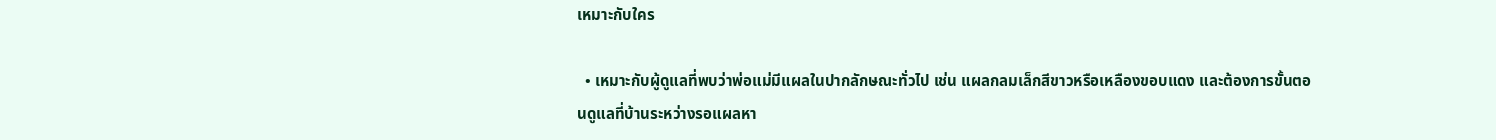เหมาะกับใคร

  • เหมาะกับผู้ดูแลที่พบว่าพ่อแม่มีแผลในปากลักษณะทั่วไป เช่น แผลกลมเล็กสีขาวหรือเหลืองขอบแดง และต้องการขั้นตอนดูแลที่บ้านระหว่างรอแผลหา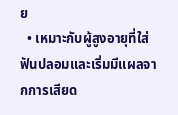ย
  • เหมาะกับผู้สูงอายุที่ใส่ฟันปลอมและเริ่มมีแผลจากการเสียด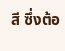สี ซึ่งต้อ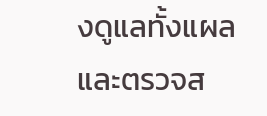งดูแลทั้งแผลและตรวจส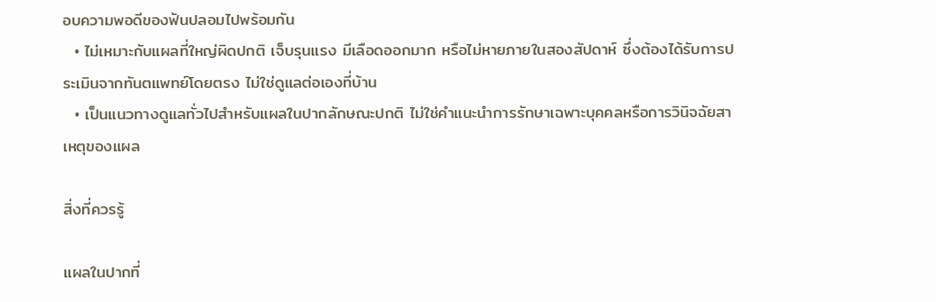อบความพอดีของฟันปลอมไปพร้อมกัน
  • ไม่เหมาะกับแผลที่ใหญ่ผิดปกติ เจ็บรุนแรง มีเลือดออกมาก หรือไม่หายภายในสองสัปดาห์ ซึ่งต้องได้รับการประเมินจากทันตแพทย์โดยตรง ไม่ใช่ดูแลต่อเองที่บ้าน
  • เป็นแนวทางดูแลทั่วไปสำหรับแผลในปากลักษณะปกติ ไม่ใช่คำแนะนำการรักษาเฉพาะบุคคลหรือการวินิจฉัยสาเหตุของแผล

สิ่งที่ควรรู้

แผลในปากที่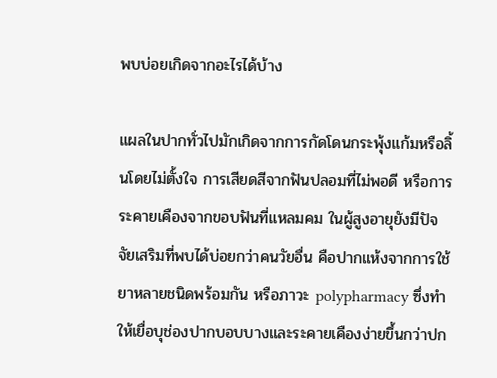พบบ่อยเกิดจากอะไรได้บ้าง

แผลในปากทั่วไปมักเกิดจากการกัดโดนกระพุ้งแก้มหรือลิ้นโดยไม่ตั้งใจ การเสียดสีจากฟันปลอมที่ไม่พอดี หรือการระคายเคืองจากขอบฟันที่แหลมคม ในผู้สูงอายุยังมีปัจจัยเสริมที่พบได้บ่อยกว่าคนวัยอื่น คือปากแห้งจากการใช้ยาหลายชนิดพร้อมกัน หรือภาวะ polypharmacy ซึ่งทำให้เยื่อบุช่องปากบอบบางและระคายเคืองง่ายขึ้นกว่าปก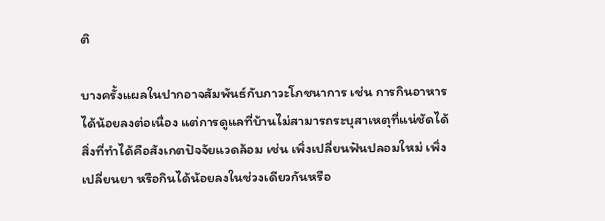ติ

บางครั้งแผลในปากอาจสัมพันธ์กับภาวะโภชนาการ เช่น การกินอาหารได้น้อยลงต่อเนื่อง แต่การดูแลที่บ้านไม่สามารถระบุสาเหตุที่แน่ชัดได้ สิ่งที่ทำได้คือสังเกตปัจจัยแวดล้อม เช่น เพิ่งเปลี่ยนฟันปลอมใหม่ เพิ่งเปลี่ยนยา หรือกินได้น้อยลงในช่วงเดียวกันหรือ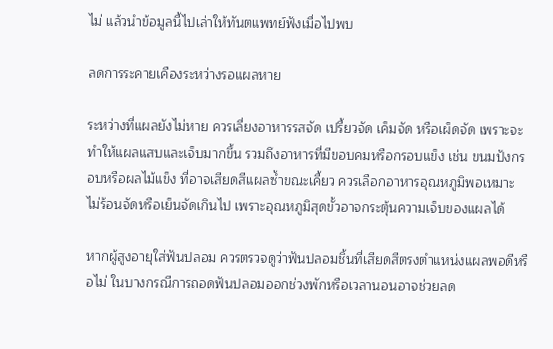ไม่ แล้วนำข้อมูลนี้ไปเล่าให้ทันตแพทย์ฟังเมื่อไปพบ

ลดการระคายเคืองระหว่างรอแผลหาย

ระหว่างที่แผลยังไม่หาย ควรเลี่ยงอาหารรสจัด เปรี้ยวจัด เค็มจัด หรือเผ็ดจัด เพราะจะทำให้แผลแสบและเจ็บมากขึ้น รวมถึงอาหารที่มีขอบคมหรือกรอบแข็ง เช่น ขนมปังกรอบหรือผลไม้แข็ง ที่อาจเสียดสีแผลซ้ำขณะเคี้ยว ควรเลือกอาหารอุณหภูมิพอเหมาะ ไม่ร้อนจัดหรือเย็นจัดเกินไป เพราะอุณหภูมิสุดขั้วอาจกระตุ้นความเจ็บของแผลได้

หากผู้สูงอายุใส่ฟันปลอม ควรตรวจดูว่าฟันปลอมชิ้นที่เสียดสีตรงตำแหน่งแผลพอดีหรือไม่ ในบางกรณีการถอดฟันปลอมออกช่วงพักหรือเวลานอนอาจช่วยลด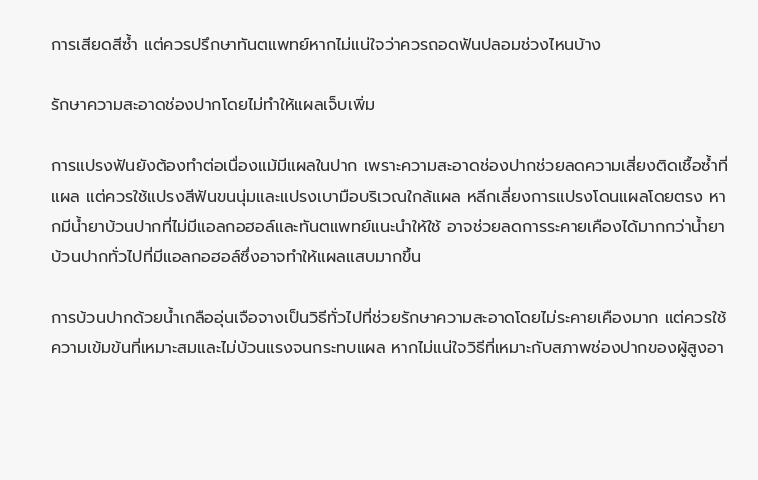การเสียดสีซ้ำ แต่ควรปรึกษาทันตแพทย์หากไม่แน่ใจว่าควรถอดฟันปลอมช่วงไหนบ้าง

รักษาความสะอาดช่องปากโดยไม่ทำให้แผลเจ็บเพิ่ม

การแปรงฟันยังต้องทำต่อเนื่องแม้มีแผลในปาก เพราะความสะอาดช่องปากช่วยลดความเสี่ยงติดเชื้อซ้ำที่แผล แต่ควรใช้แปรงสีฟันขนนุ่มและแปรงเบามือบริเวณใกล้แผล หลีกเลี่ยงการแปรงโดนแผลโดยตรง หากมีน้ำยาบ้วนปากที่ไม่มีแอลกอฮอล์และทันตแพทย์แนะนำให้ใช้ อาจช่วยลดการระคายเคืองได้มากกว่าน้ำยาบ้วนปากทั่วไปที่มีแอลกอฮอล์ซึ่งอาจทำให้แผลแสบมากขึ้น

การบ้วนปากด้วยน้ำเกลืออุ่นเจือจางเป็นวิธีทั่วไปที่ช่วยรักษาความสะอาดโดยไม่ระคายเคืองมาก แต่ควรใช้ความเข้มข้นที่เหมาะสมและไม่บ้วนแรงจนกระทบแผล หากไม่แน่ใจวิธีที่เหมาะกับสภาพช่องปากของผู้สูงอา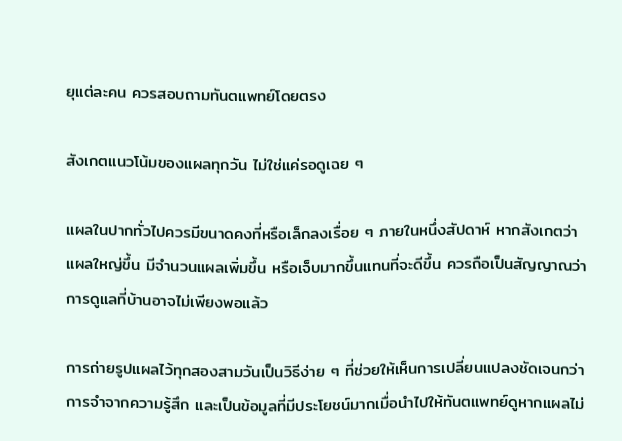ยุแต่ละคน ควรสอบถามทันตแพทย์โดยตรง

สังเกตแนวโน้มของแผลทุกวัน ไม่ใช่แค่รอดูเฉย ๆ

แผลในปากทั่วไปควรมีขนาดคงที่หรือเล็กลงเรื่อย ๆ ภายในหนึ่งสัปดาห์ หากสังเกตว่าแผลใหญ่ขึ้น มีจำนวนแผลเพิ่มขึ้น หรือเจ็บมากขึ้นแทนที่จะดีขึ้น ควรถือเป็นสัญญาณว่าการดูแลที่บ้านอาจไม่เพียงพอแล้ว

การถ่ายรูปแผลไว้ทุกสองสามวันเป็นวิธีง่าย ๆ ที่ช่วยให้เห็นการเปลี่ยนแปลงชัดเจนกว่าการจำจากความรู้สึก และเป็นข้อมูลที่มีประโยชน์มากเมื่อนำไปให้ทันตแพทย์ดูหากแผลไม่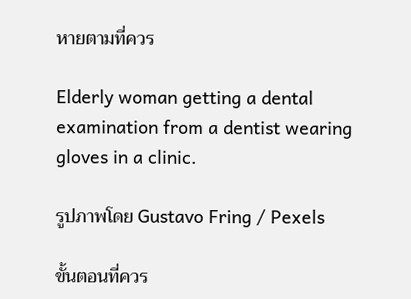หายตามที่ควร

Elderly woman getting a dental examination from a dentist wearing gloves in a clinic.

รูปภาพโดย Gustavo Fring / Pexels

ขั้นตอนที่ควร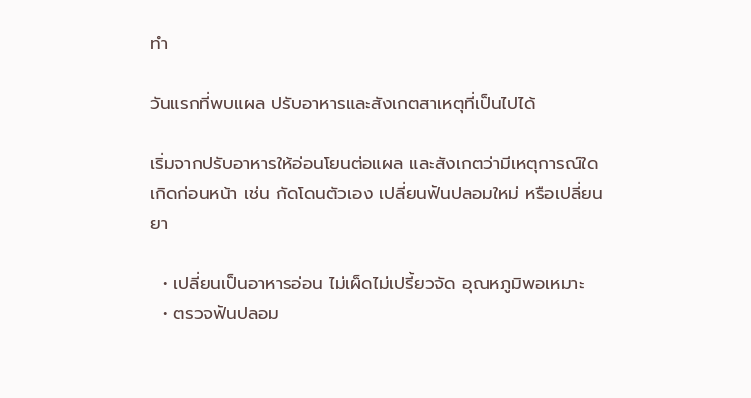ทำ

วันแรกที่พบแผล ปรับอาหารและสังเกตสาเหตุที่เป็นไปได้

เริ่มจากปรับอาหารให้อ่อนโยนต่อแผล และสังเกตว่ามีเหตุการณ์ใดเกิดก่อนหน้า เช่น กัดโดนตัวเอง เปลี่ยนฟันปลอมใหม่ หรือเปลี่ยนยา

  • เปลี่ยนเป็นอาหารอ่อน ไม่เผ็ดไม่เปรี้ยวจัด อุณหภูมิพอเหมาะ
  • ตรวจฟันปลอม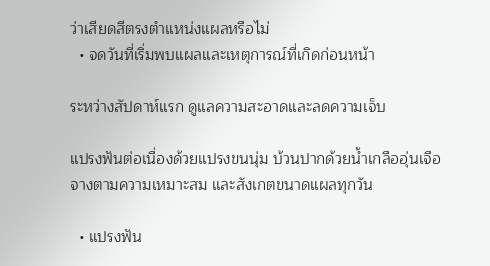ว่าเสียดสีตรงตำแหน่งแผลหรือไม่
  • จดวันที่เริ่มพบแผลและเหตุการณ์ที่เกิดก่อนหน้า

ระหว่างสัปดาห์แรก ดูแลความสะอาดและลดความเจ็บ

แปรงฟันต่อเนื่องด้วยแปรงขนนุ่ม บ้วนปากด้วยน้ำเกลืออุ่นเจือจางตามความเหมาะสม และสังเกตขนาดแผลทุกวัน

  • แปรงฟัน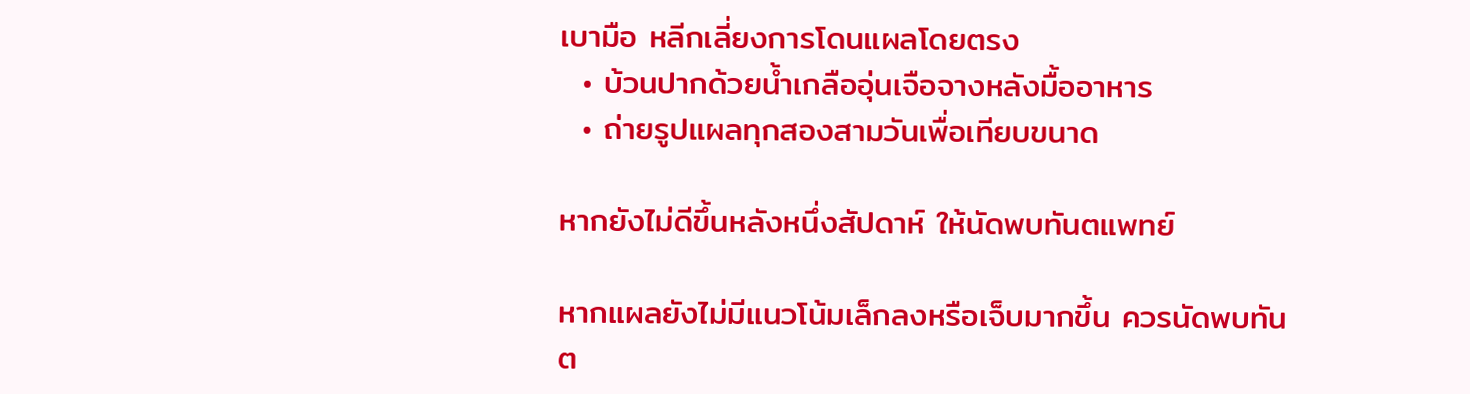เบามือ หลีกเลี่ยงการโดนแผลโดยตรง
  • บ้วนปากด้วยน้ำเกลืออุ่นเจือจางหลังมื้ออาหาร
  • ถ่ายรูปแผลทุกสองสามวันเพื่อเทียบขนาด

หากยังไม่ดีขึ้นหลังหนึ่งสัปดาห์ ให้นัดพบทันตแพทย์

หากแผลยังไม่มีแนวโน้มเล็กลงหรือเจ็บมากขึ้น ควรนัดพบทันต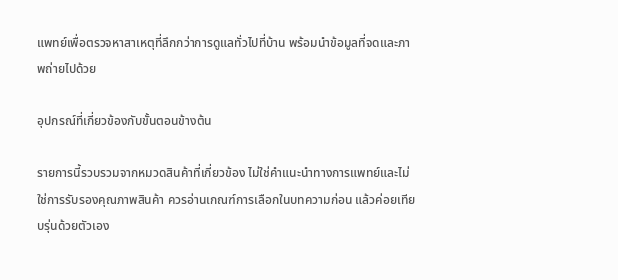แพทย์เพื่อตรวจหาสาเหตุที่ลึกกว่าการดูแลทั่วไปที่บ้าน พร้อมนำข้อมูลที่จดและภาพถ่ายไปด้วย

อุปกรณ์ที่เกี่ยวข้องกับขั้นตอนข้างต้น

รายการนี้รวบรวมจากหมวดสินค้าที่เกี่ยวข้อง ไม่ใช่คำแนะนำทางการแพทย์และไม่ใช่การรับรองคุณภาพสินค้า ควรอ่านเกณฑ์การเลือกในบทความก่อน แล้วค่อยเทียบรุ่นด้วยตัวเอง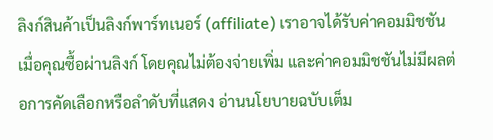ลิงก์สินค้าเป็นลิงก์พาร์ทเนอร์ (affiliate) เราอาจได้รับค่าคอมมิชชันเมื่อคุณซื้อผ่านลิงก์ โดยคุณไม่ต้องจ่ายเพิ่ม และค่าคอมมิชชันไม่มีผลต่อการคัดเลือกหรือลำดับที่แสดง อ่านนโยบายฉบับเต็ม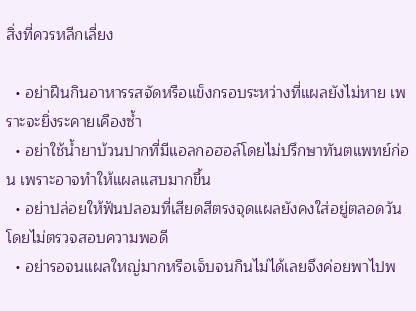สิ่งที่ควรหลีกเลี่ยง

  • อย่าฝืนกินอาหารรสจัดหรือแข็งกรอบระหว่างที่แผลยังไม่หาย เพราะจะยิ่งระคายเคืองซ้ำ
  • อย่าใช้น้ำยาบ้วนปากที่มีแอลกอฮอล์โดยไม่ปรึกษาทันตแพทย์ก่อน เพราะอาจทำให้แผลแสบมากขึ้น
  • อย่าปล่อยให้ฟันปลอมที่เสียดสีตรงจุดแผลยังคงใส่อยู่ตลอดวันโดยไม่ตรวจสอบความพอดี
  • อย่ารอจนแผลใหญ่มากหรือเจ็บจนกินไม่ได้เลยจึงค่อยพาไปพ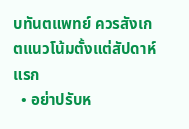บทันตแพทย์ ควรสังเกตแนวโน้มตั้งแต่สัปดาห์แรก
  • อย่าปรับห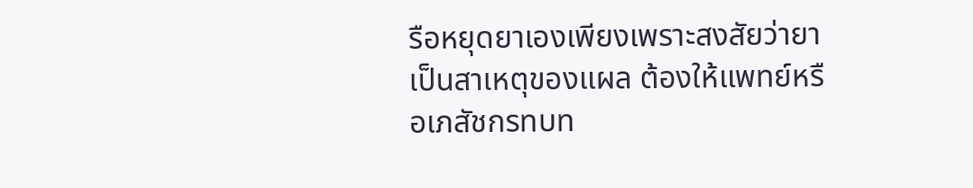รือหยุดยาเองเพียงเพราะสงสัยว่ายาเป็นสาเหตุของแผล ต้องให้แพทย์หรือเภสัชกรทบท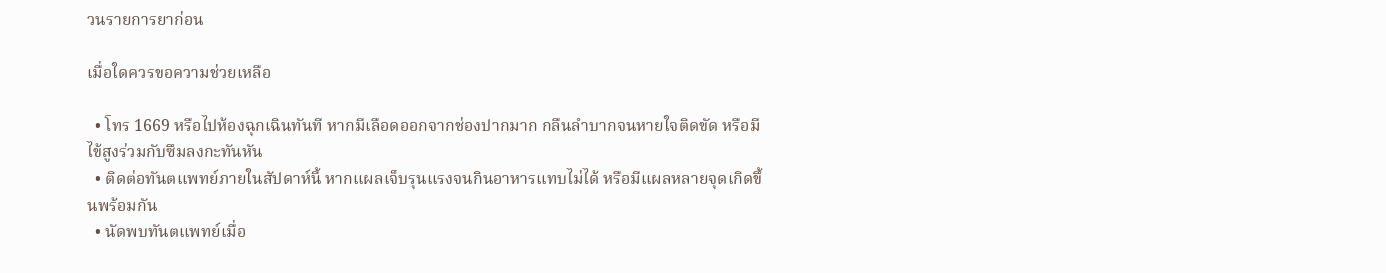วนรายการยาก่อน

เมื่อใดควรขอความช่วยเหลือ

  • โทร 1669 หรือไปห้องฉุกเฉินทันที หากมีเลือดออกจากช่องปากมาก กลืนลำบากจนหายใจติดขัด หรือมีไข้สูงร่วมกับซึมลงกะทันหัน
  • ติดต่อทันตแพทย์ภายในสัปดาห์นี้ หากแผลเจ็บรุนแรงจนกินอาหารแทบไม่ได้ หรือมีแผลหลายจุดเกิดขึ้นพร้อมกัน
  • นัดพบทันตแพทย์เมื่อ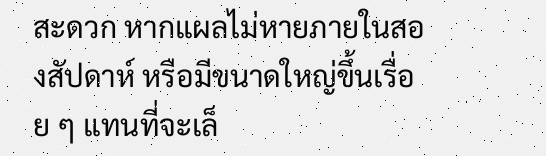สะดวก หากแผลไม่หายภายในสองสัปดาห์ หรือมีขนาดใหญ่ขึ้นเรื่อย ๆ แทนที่จะเล็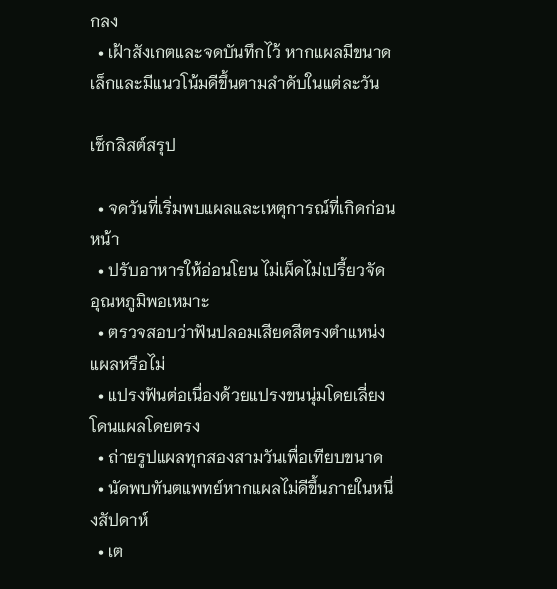กลง
  • เฝ้าสังเกตและจดบันทึกไว้ หากแผลมีขนาดเล็กและมีแนวโน้มดีขึ้นตามลำดับในแต่ละวัน

เช็กลิสต์สรุป

  • จดวันที่เริ่มพบแผลและเหตุการณ์ที่เกิดก่อนหน้า
  • ปรับอาหารให้อ่อนโยน ไม่เผ็ดไม่เปรี้ยวจัด อุณหภูมิพอเหมาะ
  • ตรวจสอบว่าฟันปลอมเสียดสีตรงตำแหน่งแผลหรือไม่
  • แปรงฟันต่อเนื่องด้วยแปรงขนนุ่มโดยเลี่ยงโดนแผลโดยตรง
  • ถ่ายรูปแผลทุกสองสามวันเพื่อเทียบขนาด
  • นัดพบทันตแพทย์หากแผลไม่ดีขึ้นภายในหนึ่งสัปดาห์
  • เต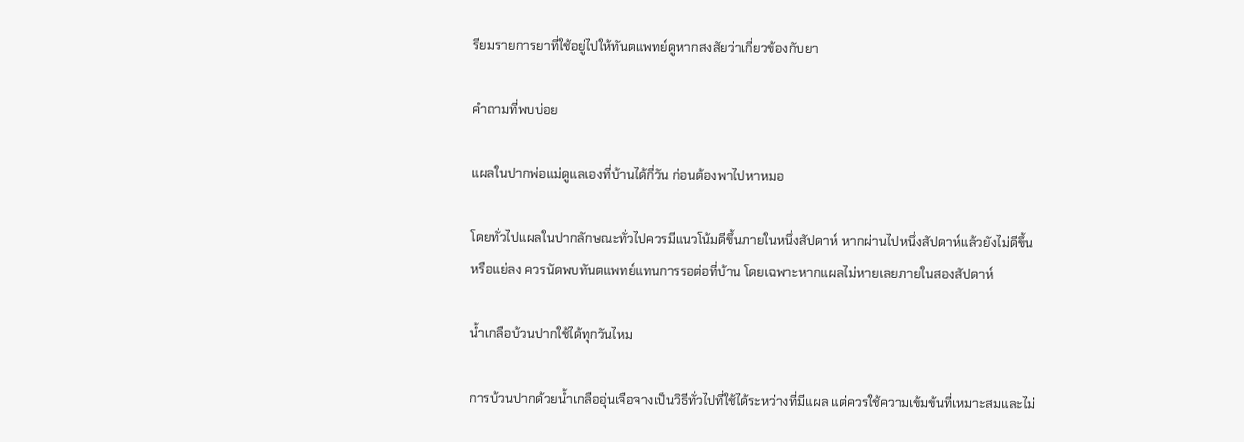รียมรายการยาที่ใช้อยู่ไปให้ทันตแพทย์ดูหากสงสัยว่าเกี่ยวข้องกับยา

คำถามที่พบบ่อย

แผลในปากพ่อแม่ดูแลเองที่บ้านได้กี่วัน ก่อนต้องพาไปหาหมอ

โดยทั่วไปแผลในปากลักษณะทั่วไปควรมีแนวโน้มดีขึ้นภายในหนึ่งสัปดาห์ หากผ่านไปหนึ่งสัปดาห์แล้วยังไม่ดีขึ้นหรือแย่ลง ควรนัดพบทันตแพทย์แทนการรอต่อที่บ้าน โดยเฉพาะหากแผลไม่หายเลยภายในสองสัปดาห์

น้ำเกลือบ้วนปากใช้ได้ทุกวันไหม

การบ้วนปากด้วยน้ำเกลืออุ่นเจือจางเป็นวิธีทั่วไปที่ใช้ได้ระหว่างที่มีแผล แต่ควรใช้ความเข้มข้นที่เหมาะสมและไม่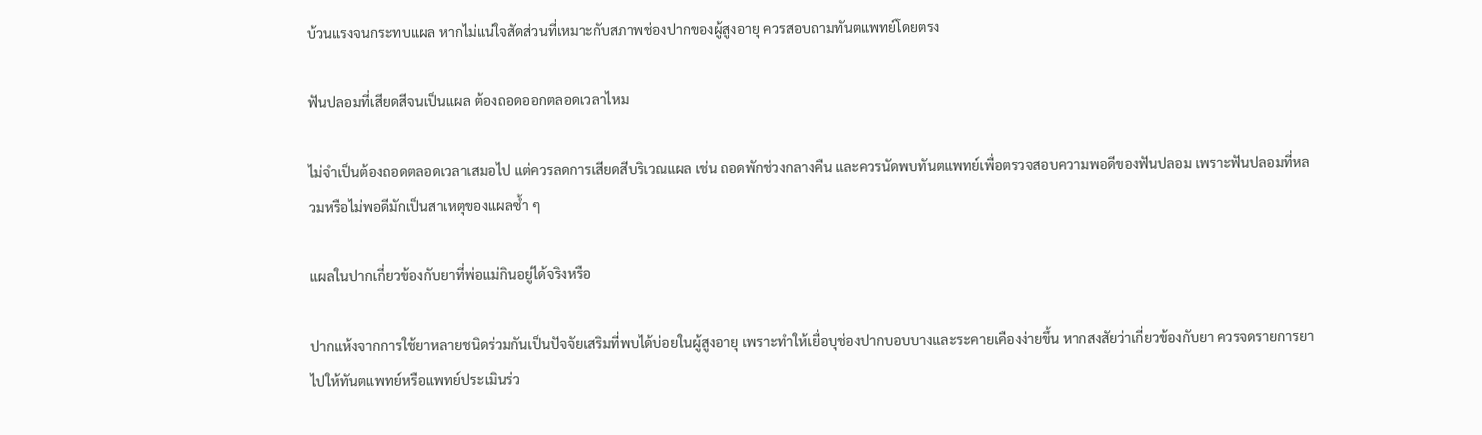บ้วนแรงจนกระทบแผล หากไม่แน่ใจสัดส่วนที่เหมาะกับสภาพช่องปากของผู้สูงอายุ ควรสอบถามทันตแพทย์โดยตรง

ฟันปลอมที่เสียดสีจนเป็นแผล ต้องถอดออกตลอดเวลาไหม

ไม่จำเป็นต้องถอดตลอดเวลาเสมอไป แต่ควรลดการเสียดสีบริเวณแผล เช่น ถอดพักช่วงกลางคืน และควรนัดพบทันตแพทย์เพื่อตรวจสอบความพอดีของฟันปลอม เพราะฟันปลอมที่หลวมหรือไม่พอดีมักเป็นสาเหตุของแผลซ้ำ ๆ

แผลในปากเกี่ยวข้องกับยาที่พ่อแม่กินอยู่ได้จริงหรือ

ปากแห้งจากการใช้ยาหลายชนิดร่วมกันเป็นปัจจัยเสริมที่พบได้บ่อยในผู้สูงอายุ เพราะทำให้เยื่อบุช่องปากบอบบางและระคายเคืองง่ายขึ้น หากสงสัยว่าเกี่ยวข้องกับยา ควรจดรายการยาไปให้ทันตแพทย์หรือแพทย์ประเมินร่ว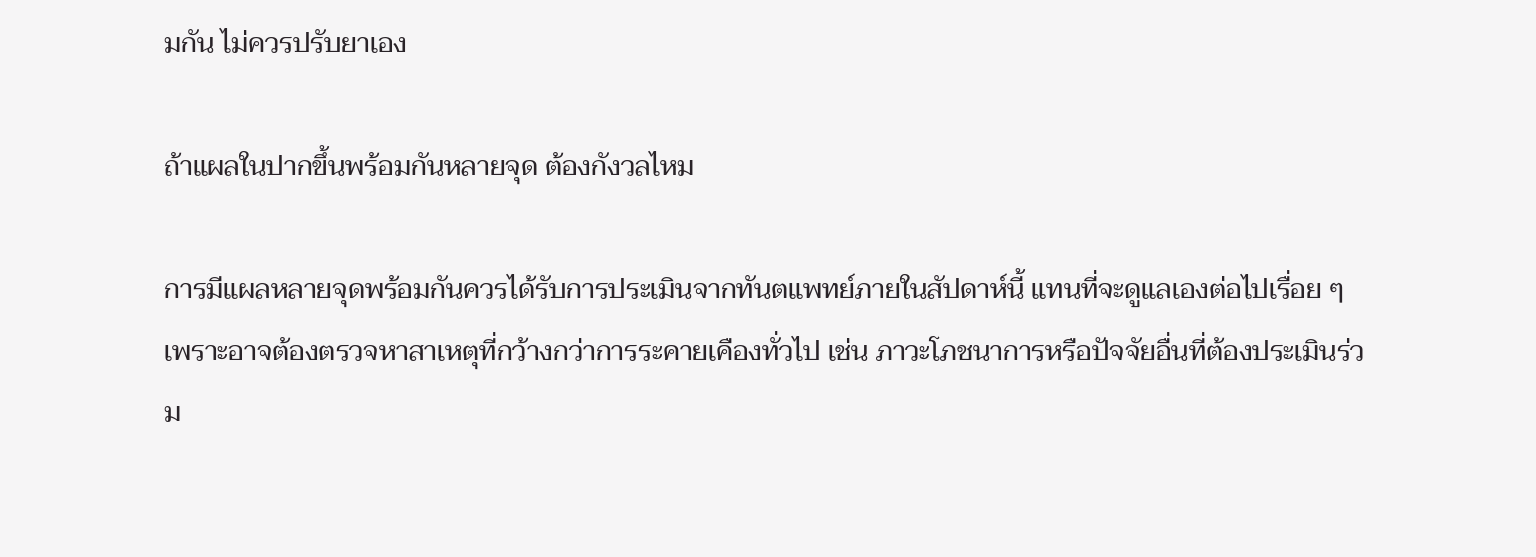มกัน ไม่ควรปรับยาเอง

ถ้าแผลในปากขึ้นพร้อมกันหลายจุด ต้องกังวลไหม

การมีแผลหลายจุดพร้อมกันควรได้รับการประเมินจากทันตแพทย์ภายในสัปดาห์นี้ แทนที่จะดูแลเองต่อไปเรื่อย ๆ เพราะอาจต้องตรวจหาสาเหตุที่กว้างกว่าการระคายเคืองทั่วไป เช่น ภาวะโภชนาการหรือปัจจัยอื่นที่ต้องประเมินร่วม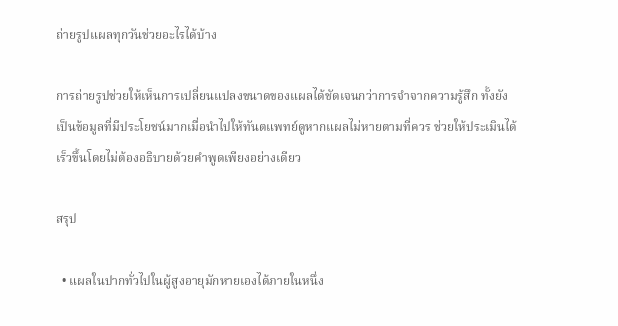ถ่ายรูปแผลทุกวันช่วยอะไรได้บ้าง

การถ่ายรูปช่วยให้เห็นการเปลี่ยนแปลงขนาดของแผลได้ชัดเจนกว่าการจำจากความรู้สึก ทั้งยังเป็นข้อมูลที่มีประโยชน์มากเมื่อนำไปให้ทันตแพทย์ดูหากแผลไม่หายตามที่ควร ช่วยให้ประเมินได้เร็วขึ้นโดยไม่ต้องอธิบายด้วยคำพูดเพียงอย่างเดียว

สรุป

  • แผลในปากทั่วไปในผู้สูงอายุมักหายเองได้ภายในหนึ่ง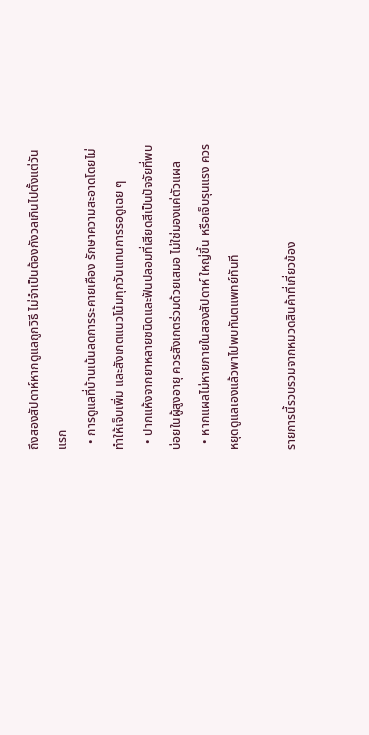ถึงสองสัปดาห์หากดูแลถูกวิธี ไม่จำเป็นต้องกังวลเกินไปตั้งแต่วันแรก
  • การดูแลที่บ้านเน้นลดการระคายเคือง รักษาความสะอาดโดยไม่ทำให้เจ็บเพิ่ม และสังเกตแนวโน้มทุกวันแทนการรอดูเฉย ๆ
  • ปากแห้งจากยาหลายชนิดและฟันปลอมที่เสียดสีเป็นปัจจัยที่พบบ่อยในผู้สูงอายุ ควรสังเกตร่วมด้วยเสมอ ไม่ใช่มองแค่ตัวแผล
  • หากแผลไม่หายภายในสองสัปดาห์ ใหญ่ขึ้น หรือเจ็บรุนแรง ควรหยุดดูแลเองแล้วพาไปพบทันตแพทย์ทันที

รายการนี้รวบรวมจากหมวดสินค้าที่เกี่ยวข้อง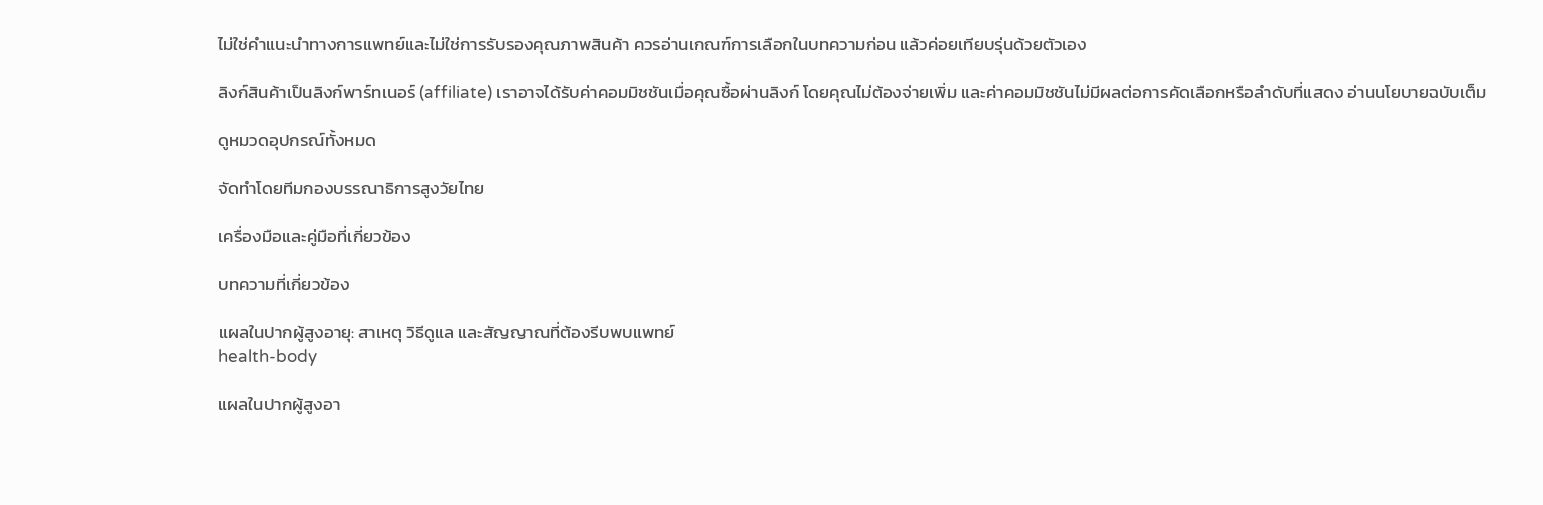ไม่ใช่คำแนะนำทางการแพทย์และไม่ใช่การรับรองคุณภาพสินค้า ควรอ่านเกณฑ์การเลือกในบทความก่อน แล้วค่อยเทียบรุ่นด้วยตัวเอง

ลิงก์สินค้าเป็นลิงก์พาร์ทเนอร์ (affiliate) เราอาจได้รับค่าคอมมิชชันเมื่อคุณซื้อผ่านลิงก์ โดยคุณไม่ต้องจ่ายเพิ่ม และค่าคอมมิชชันไม่มีผลต่อการคัดเลือกหรือลำดับที่แสดง อ่านนโยบายฉบับเต็ม

ดูหมวดอุปกรณ์ทั้งหมด

จัดทำโดยทีมกองบรรณาธิการสูงวัยไทย

เครื่องมือและคู่มือที่เกี่ยวข้อง

บทความที่เกี่ยวข้อง

แผลในปากผู้สูงอายุ: สาเหตุ วิธีดูแล และสัญญาณที่ต้องรีบพบแพทย์
health-body

แผลในปากผู้สูงอา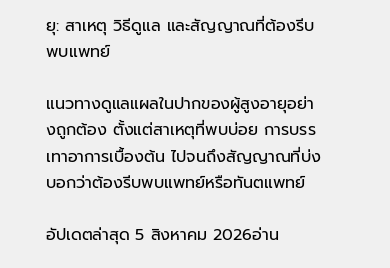ยุ: สาเหตุ วิธีดูแล และสัญญาณที่ต้องรีบพบแพทย์

แนวทางดูแลแผลในปากของผู้สูงอายุอย่างถูกต้อง ตั้งแต่สาเหตุที่พบบ่อย การบรรเทาอาการเบื้องต้น ไปจนถึงสัญญาณที่บ่งบอกว่าต้องรีบพบแพทย์หรือทันตแพทย์

อัปเดตล่าสุด 5 สิงหาคม 2026อ่าน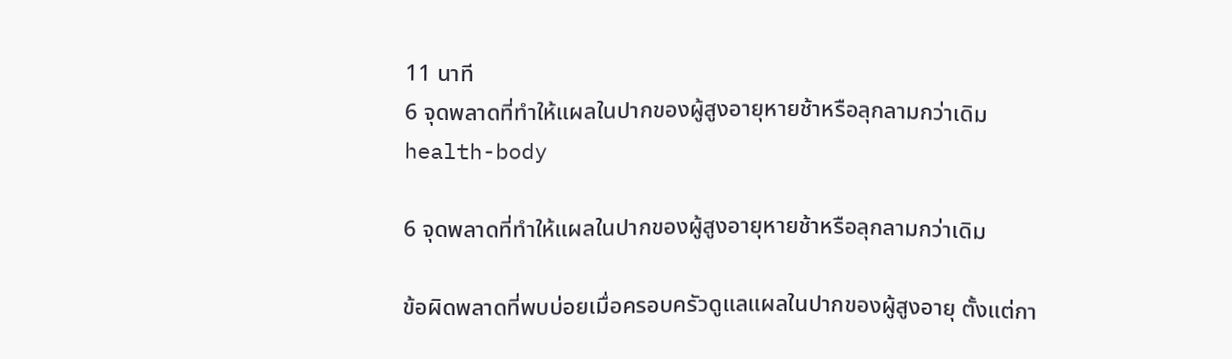11 นาที
6 จุดพลาดที่ทำให้แผลในปากของผู้สูงอายุหายช้าหรือลุกลามกว่าเดิม
health-body

6 จุดพลาดที่ทำให้แผลในปากของผู้สูงอายุหายช้าหรือลุกลามกว่าเดิม

ข้อผิดพลาดที่พบบ่อยเมื่อครอบครัวดูแลแผลในปากของผู้สูงอายุ ตั้งแต่กา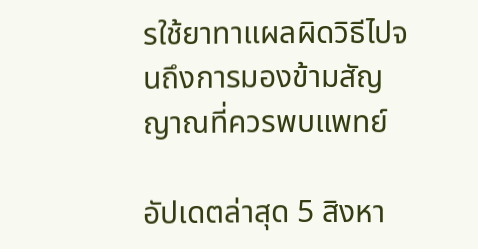รใช้ยาทาแผลผิดวิธีไปจนถึงการมองข้ามสัญญาณที่ควรพบแพทย์

อัปเดตล่าสุด 5 สิงหา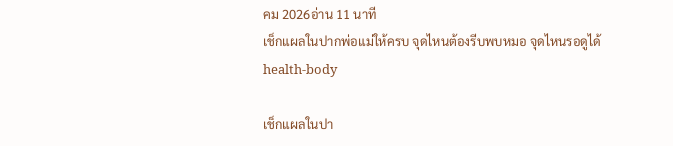คม 2026อ่าน 11 นาที
เช็กแผลในปากพ่อแม่ให้ครบ จุดไหนต้องรีบพบหมอ จุดไหนรอดูได้
health-body

เช็กแผลในปา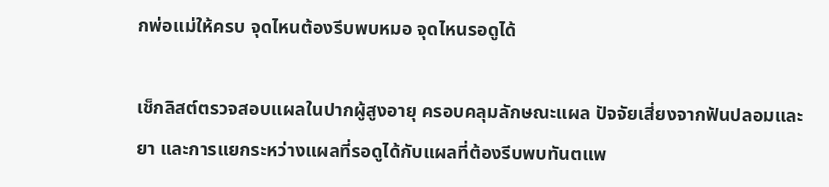กพ่อแม่ให้ครบ จุดไหนต้องรีบพบหมอ จุดไหนรอดูได้

เช็กลิสต์ตรวจสอบแผลในปากผู้สูงอายุ ครอบคลุมลักษณะแผล ปัจจัยเสี่ยงจากฟันปลอมและยา และการแยกระหว่างแผลที่รอดูได้กับแผลที่ต้องรีบพบทันตแพ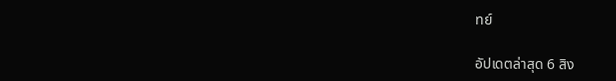ทย์

อัปเดตล่าสุด 6 สิง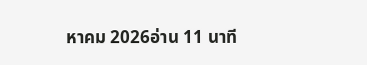หาคม 2026อ่าน 11 นาที